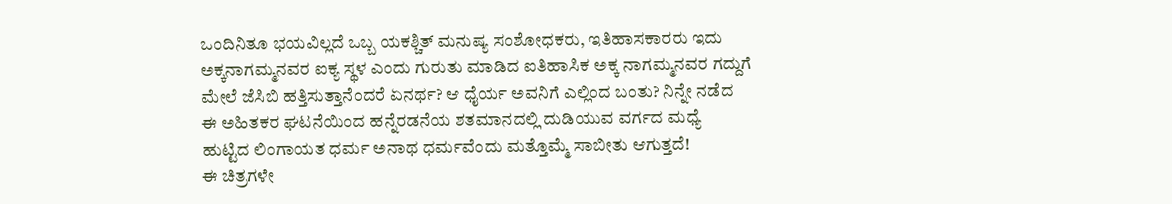ಒಂದಿನಿತೂ ಭಯವಿಲ್ಲದೆ ಒಬ್ಬ ಯಕಶ್ಚಿತ್ ಮನುಷ್ಯ ಸಂಶೋಧಕರು, ಇತಿಹಾಸಕಾರರು ಇದು ಅಕ್ಕನಾಗಮ್ಮನವರ ಐಕ್ಯ ಸ್ಥಳ ಎಂದು ಗುರುತು ಮಾಡಿದ ಐತಿಹಾಸಿಕ ಅಕ್ಕ ನಾಗಮ್ಮನವರ ಗದ್ದುಗೆ ಮೇಲೆ ಜೆಸಿಬಿ ಹತ್ತಿಸುತ್ತಾನೆಂದರೆ ಏನರ್ಥ? ಆ ಧೈರ್ಯ ಅವನಿಗೆ ಎಲ್ಲಿಂದ ಬಂತು? ನಿನ್ನೇ ನಡೆದ ಈ ಅಹಿತಕರ ಘಟನೆಯಿಂದ ಹನ್ನೆರಡನೆಯ ಶತಮಾನದಲ್ಲಿ ದುಡಿಯುವ ವರ್ಗದ ಮಧ್ಯೆ ಹುಟ್ಟಿದ ಲಿಂಗಾಯತ ಧರ್ಮ ಅನಾಥ ಧರ್ಮವೆಂದು ಮತ್ತೊಮ್ಮೆ ಸಾಬೀತು ಆಗುತ್ತದೆ!
ಈ ಚಿತ್ರಗಳೇ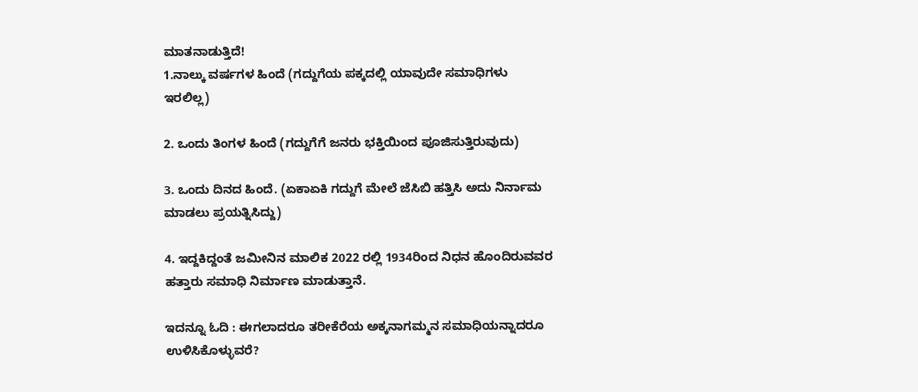ಮಾತನಾಡುತ್ತಿದೆ!
1.ನಾಲ್ಕು ವರ್ಷಗಳ ಹಿಂದೆ (ಗದ್ದುಗೆಯ ಪಕ್ಕದಲ್ಲಿ ಯಾವುದೇ ಸಮಾಧಿಗಳು ಇರಲಿಲ್ಲ)

2. ಒಂದು ತಿಂಗಳ ಹಿಂದೆ (ಗದ್ದುಗೆಗೆ ಜನರು ಭಕ್ತಿಯಿಂದ ಪೂಜಿಸುತ್ತಿರುವುದು)

3. ಒಂದು ದಿನದ ಹಿಂದೆ. (ಏಕಾಏಕಿ ಗದ್ದುಗೆ ಮೇಲೆ ಜೆಸಿಬಿ ಹತ್ತಿಸಿ ಅದು ನಿರ್ನಾಮ ಮಾಡಲು ಪ್ರಯತ್ನಿಸಿದ್ದು)

4. ಇದ್ದಕಿದ್ದಂತೆ ಜಮೀನಿನ ಮಾಲಿಕ 2022 ರಲ್ಲಿ 1934ರಿಂದ ನಿಧನ ಹೊಂದಿರುವವರ ಹತ್ತಾರು ಸಮಾಧಿ ನಿರ್ಮಾಣ ಮಾಡುತ್ತಾನೆ.

ಇದನ್ನೂ ಓದಿ : ಈಗಲಾದರೂ ತರೀಕೆರೆಯ ಅಕ್ಕನಾಗಮ್ಮನ ಸಮಾಧಿಯನ್ನಾದರೂ ಉಳಿಸಿಕೊಳ್ಳುವರೆ?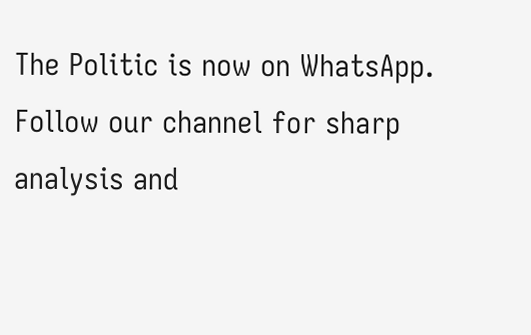The Politic is now on WhatsApp. Follow our channel for sharp analysis and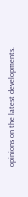opinions on the latest developments.